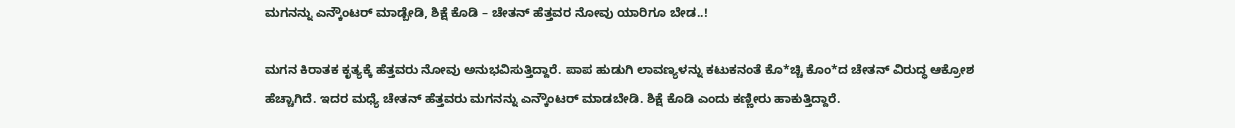ಮಗನನ್ನು ಎನ್ಕೌಂಟರ್ ಮಾಡ್ಬೇಡಿ, ಶಿಕ್ಷೆ ಕೊಡಿ – ಚೇತನ್ ಹೆತ್ತವರ ನೋವು ಯಾರಿಗೂ ಬೇಡ..!

ಮಗನ ಕಿರಾತಕ ಕೃತ್ಯಕ್ಕೆ ಹೆತ್ತವರು ನೋವು ಅನುಭವಿಸುತ್ತಿದ್ದಾರೆ. ಪಾಪ ಹುಡುಗಿ ಲಾವಣ್ಯಳನ್ನು ಕಟುಕನಂತೆ ಕೊ*ಚ್ಚಿ ಕೊಂ*ದ ಚೇತನ್ ವಿರುದ್ಧ ಆಕ್ರೋಶ ಹೆಚ್ಚಾಗಿದೆ. ಇದರ ಮಧ್ಯೆ ಚೇತನ್ ಹೆತ್ತವರು ಮಗನನ್ನು ಎನ್ಕೌಂಟರ್ ಮಾಡಬೇಡಿ. ಶಿಕ್ಷೆ ಕೊಡಿ ಎಂದು ಕಣ್ಣೀರು ಹಾಕುತ್ತಿದ್ದಾರೆ.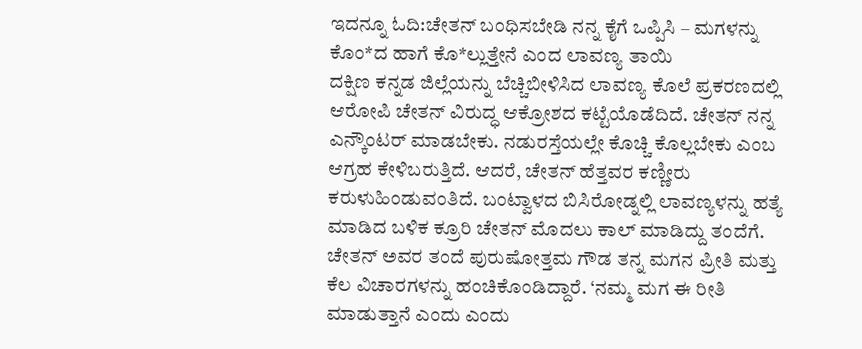ಇದನ್ನೂ ಓದಿ:ಚೇತನ್ ಬಂಧಿಸಬೇಡಿ ನನ್ನ ಕೈಗೆ ಒಪ್ಪಿಸಿ – ಮಗಳನ್ನು ಕೊಂ*ದ ಹಾಗೆ ಕೊ*ಲ್ಲುತ್ತೇನೆ ಎಂದ ಲಾವಣ್ಯ ತಾಯಿ
ದಕ್ಷಿಣ ಕನ್ನಡ ಜಿಲ್ಲೆಯನ್ನು ಬೆಚ್ಚಿಬೀಳಿಸಿದ ಲಾವಣ್ಯ ಕೊಲೆ ಪ್ರಕರಣದಲ್ಲಿ ಆರೋಪಿ ಚೇತನ್ ವಿರುದ್ಧ ಆಕ್ರೋಶದ ಕಟ್ಟೆಯೊಡೆದಿದೆ. ಚೇತನ್ ನನ್ನ ಎನ್ಕೌಂಟರ್ ಮಾಡಬೇಕು. ನಡುರಸ್ತೆಯಲ್ಲೇ ಕೊಚ್ಚಿ ಕೊಲ್ಲಬೇಕು ಎಂಬ ಆಗ್ರಹ ಕೇಳಿಬರುತ್ತಿದೆ. ಆದರೆ, ಚೇತನ್ ಹೆತ್ತವರ ಕಣ್ಣೀರು ಕರುಳುಹಿಂಡುವಂತಿದೆ. ಬಂಟ್ವಾಳದ ಬಿಸಿರೋಡ್ನಲ್ಲಿ ಲಾವಣ್ಯಳನ್ನು ಹತ್ಯೆ ಮಾಡಿದ ಬಳಿಕ ಕ್ರೂರಿ ಚೇತನ್ ಮೊದಲು ಕಾಲ್ ಮಾಡಿದ್ದು ತಂದೆಗೆ. ಚೇತನ್ ಅವರ ತಂದೆ ಪುರುಷೋತ್ತಮ ಗೌಡ ತನ್ನ ಮಗನ ಪ್ರೀತಿ ಮತ್ತು ಕೆಲ ವಿಚಾರಗಳನ್ನು ಹಂಚಿಕೊಂಡಿದ್ದಾರೆ. ‘ನಮ್ಮ ಮಗ ಈ ರೀತಿ ಮಾಡುತ್ತಾನೆ ಎಂದು ಎಂದು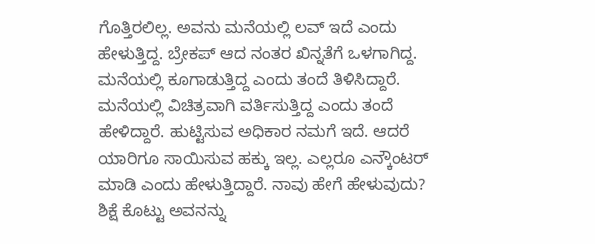ಗೊತ್ತಿರಲಿಲ್ಲ. ಅವನು ಮನೆಯಲ್ಲಿ ಲವ್ ಇದೆ ಎಂದು ಹೇಳುತ್ತಿದ್ದ. ಬ್ರೇಕಪ್ ಆದ ನಂತರ ಖಿನ್ನತೆಗೆ ಒಳಗಾಗಿದ್ದ. ಮನೆಯಲ್ಲಿ ಕೂಗಾಡುತ್ತಿದ್ದ ಎಂದು ತಂದೆ ತಿಳಿಸಿದ್ದಾರೆ. ಮನೆಯಲ್ಲಿ ವಿಚಿತ್ರವಾಗಿ ವರ್ತಿಸುತ್ತಿದ್ದ ಎಂದು ತಂದೆ ಹೇಳಿದ್ದಾರೆ. ಹುಟ್ಟಿಸುವ ಅಧಿಕಾರ ನಮಗೆ ಇದೆ. ಆದರೆ ಯಾರಿಗೂ ಸಾಯಿಸುವ ಹಕ್ಕು ಇಲ್ಲ. ಎಲ್ಲರೂ ಎನ್ಕೌಂಟರ್ ಮಾಡಿ ಎಂದು ಹೇಳುತ್ತಿದ್ದಾರೆ. ನಾವು ಹೇಗೆ ಹೇಳುವುದು? ಶಿಕ್ಷೆ ಕೊಟ್ಟು ಅವನನ್ನು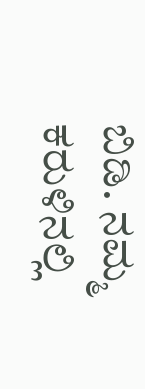ಬಿಡಿ. ನಮ್ಮ ಕರುಳಿನಲ್ಲಿ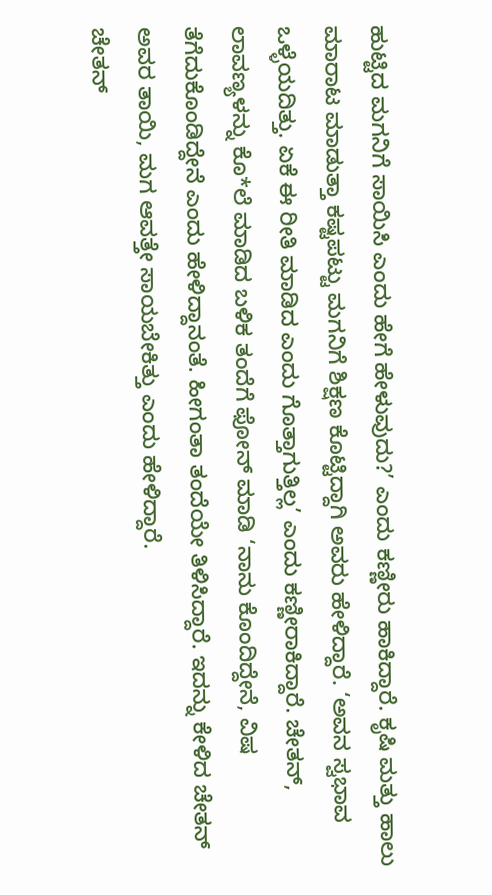ಹುಟ್ಟಿದ ಮಗನಿಗೆ ಸಾಯಿಸಿ ಎಂದು ಹೇಗೆ ಹೇಳುವುದು?’ ಎಂದು ಕಣ್ಣೀರು ಹಾಕಿದ್ದಾರೆ. ಕೃಷಿ ಮತ್ತು ಹಾಲು ಮಾರಾಟ ಮಾಡುತ್ತಾ ಕಷ್ಟಪಟ್ಟು ಮಗನಿಗೆ ಶಿಕ್ಷಣ ಕೊಟ್ಟಿದ್ದಾಗಿ ಅವರು ಹೇಳಿದ್ದಾರೆ. ‘ಅವನ ಸ್ವಭಾವ ಒಳ್ಳೆಯದಿತ್ತು. ಏಕೆ ಈ ರೀತಿ ಮಾಡಿದ ಎಂದು ಗೊತ್ತಾಗುತ್ತಿಲ್ಲ’ ಎಂದು ಕಣ್ಣೀರಾಕಿದ್ದಾರೆ. ಚೇತನ್, ಲಾವಣ್ಯಳನ್ನು ಕೊ*ಲೆ ಮಾಡಿದ ಬಳಿಕ ತಂದೆಗೆ ಫೋನ್ ಮಾಡಿ ‘ನಾನು ಕೊಂದಿದ್ದೇನೆ, ವಿಷ ತೆಗೆದುಕೊಂಡಿದ್ದೇನೆ ಎಂದು ಹೇಳಿದ್ದಾನಂತೆ. ಹೀಗಂತಾ ತಂದೆಯೇ ತಿಳಿಸಿದ್ದಾರೆ. ಇದನ್ನು ಕೇಳಿದ ಚೇತನ್ ಅವರ ತಾಯಿ, ಮಗ ಆವತ್ತೇ ಸಾಯಬೇಕಿತ್ತು ಎಂದು ಹೇಳಿದ್ದಾರೆ.
ಚೇತನ್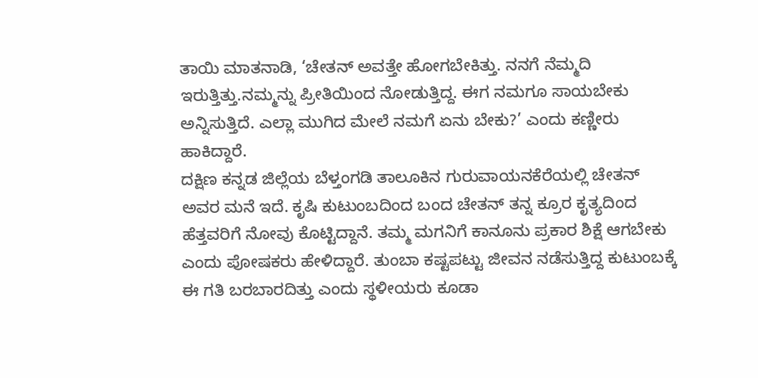ತಾಯಿ ಮಾತನಾಡಿ, ‘ಚೇತನ್ ಅವತ್ತೇ ಹೋಗಬೇಕಿತ್ತು. ನನಗೆ ನೆಮ್ಮದಿ ಇರುತ್ತಿತ್ತು.ನಮ್ಮನ್ನು ಪ್ರೀತಿಯಿಂದ ನೋಡುತ್ತಿದ್ದ. ಈಗ ನಮಗೂ ಸಾಯಬೇಕು ಅನ್ನಿಸುತ್ತಿದೆ. ಎಲ್ಲಾ ಮುಗಿದ ಮೇಲೆ ನಮಗೆ ಏನು ಬೇಕು?’ ಎಂದು ಕಣ್ಣೀರು ಹಾಕಿದ್ದಾರೆ.
ದಕ್ಷಿಣ ಕನ್ನಡ ಜಿಲ್ಲೆಯ ಬೆಳ್ತಂಗಡಿ ತಾಲೂಕಿನ ಗುರುವಾಯನಕೆರೆಯಲ್ಲಿ ಚೇತನ್ ಅವರ ಮನೆ ಇದೆ. ಕೃಷಿ ಕುಟುಂಬದಿಂದ ಬಂದ ಚೇತನ್ ತನ್ನ ಕ್ರೂರ ಕೃತ್ಯದಿಂದ ಹೆತ್ತವರಿಗೆ ನೋವು ಕೊಟ್ಟಿದ್ದಾನೆ. ತಮ್ಮ ಮಗನಿಗೆ ಕಾನೂನು ಪ್ರಕಾರ ಶಿಕ್ಷೆ ಆಗಬೇಕು ಎಂದು ಪೋಷಕರು ಹೇಳಿದ್ದಾರೆ. ತುಂಬಾ ಕಷ್ಟಪಟ್ಟು ಜೀವನ ನಡೆಸುತ್ತಿದ್ದ ಕುಟುಂಬಕ್ಕೆ ಈ ಗತಿ ಬರಬಾರದಿತ್ತು ಎಂದು ಸ್ಥಳೀಯರು ಕೂಡಾ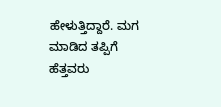ಹೇಳುತ್ತಿದ್ದಾರೆ. ಮಗ ಮಾಡಿದ ತಪ್ಪಿಗೆ ಹೆತ್ತವರು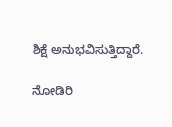ಶಿಕ್ಷೆ ಅನುಭವಿಸುತ್ತಿದ್ದಾರೆ.

ನೋಡಿರಿ